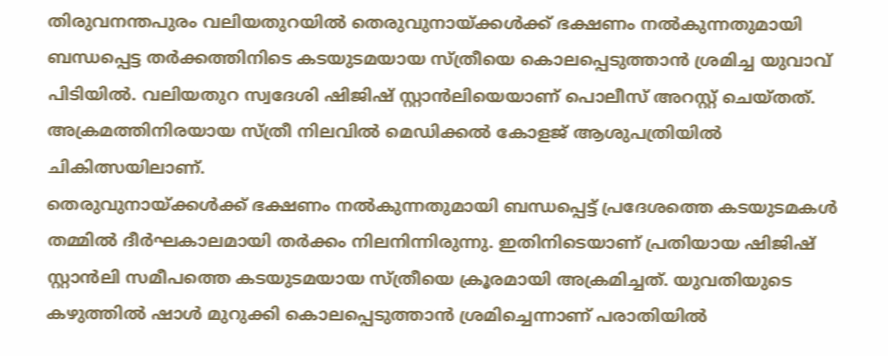തിരുവനന്തപുരം വലിയതുറയിൽ തെരുവുനായ്ക്കൾക്ക് ഭക്ഷണം നൽകുന്നതുമായി ബന്ധപ്പെട്ട തർക്കത്തിനിടെ കടയുടമയായ സ്ത്രീയെ കൊലപ്പെടുത്താൻ ശ്രമിച്ച യുവാവ് പിടിയിൽ. വലിയതുറ സ്വദേശി ഷിജിഷ് സ്റ്റാൻലിയെയാണ് പൊലീസ് അറസ്റ്റ് ചെയ്തത്. അക്രമത്തിനിരയായ സ്ത്രീ നിലവിൽ മെഡിക്കൽ കോളജ് ആശുപത്രിയിൽ ചികിത്സയിലാണ്.
തെരുവുനായ്ക്കൾക്ക് ഭക്ഷണം നൽകുന്നതുമായി ബന്ധപ്പെട്ട് പ്രദേശത്തെ കടയുടമകൾ തമ്മിൽ ദീർഘകാലമായി തർക്കം നിലനിന്നിരുന്നു. ഇതിനിടെയാണ് പ്രതിയായ ഷിജിഷ് സ്റ്റാൻലി സമീപത്തെ കടയുടമയായ സ്ത്രീയെ ക്രൂരമായി അക്രമിച്ചത്. യുവതിയുടെ കഴുത്തിൽ ഷാൾ മുറുക്കി കൊലപ്പെടുത്താൻ ശ്രമിച്ചെന്നാണ് പരാതിയിൽ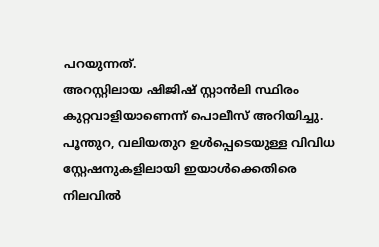പറയുന്നത്.
അറസ്റ്റിലായ ഷിജിഷ് സ്റ്റാൻലി സ്ഥിരം കുറ്റവാളിയാണെന്ന് പൊലീസ് അറിയിച്ചു. പൂന്തുറ, വലിയതുറ ഉൾപ്പെടെയുള്ള വിവിധ സ്റ്റേഷനുകളിലായി ഇയാൾക്കെതിരെ നിലവിൽ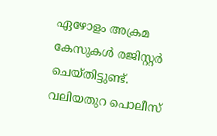ഏഴോളം അക്രമ കേസുകൾ രജിസ്റ്റർ ചെയ്തിട്ടുണ്ട്.
വലിയതുറ പൊലീസ്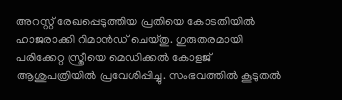അറസ്റ്റ് രേഖപ്പെടുത്തിയ പ്രതിയെ കോടതിയിൽ ഹാജരാക്കി റിമാൻഡ് ചെയ്തു. ഗുരുതരമായി പരിക്കേറ്റ സ്ത്രീയെ മെഡിക്കൽ കോളജ് ആശുപത്രിയിൽ പ്രവേശിപ്പിച്ചു. സംഭവത്തിൽ കൂടുതൽ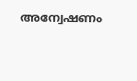അന്വേഷണം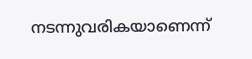നടന്നുവരികയാണെന്ന്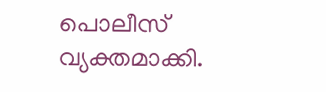പൊലീസ് വ്യക്തമാക്കി.